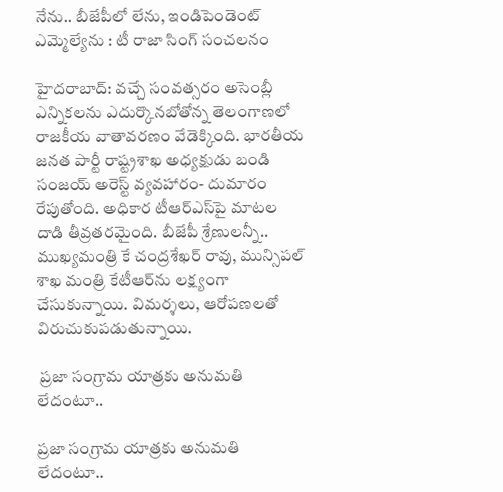నేను.. బీజేపీలో లేను, ఇండిపెండెంట్ ఎమ్మెల్యేను : టీ రాజా సింగ్ సంచలనం

హైదరాబాద్: వచ్చే సంవత్సరం అసెంబ్లీ ఎన్నికలను ఎదుర్కొనబోతోన్న తెలంగాణలో రాజకీయ వాతావరణం వేడెక్కింది. భారతీయ జనత పార్టీ రాష్ట్రశాఖ అధ్యక్షుడు బండి సంజయ్ అరెస్ట్ వ్యవహారం- దుమారం రేపుతోంది. అధికార టీఆర్ఎస్‌పై మాటల దాడి తీవ్రతరమైంది. బీజేపీ శ్రేణులన్నీ.. ముఖ్యమంత్రి కే చంద్రశేఖర్ రావు, మున్సిపల్ శాఖ మంత్రి కేటీఆర్‌ను లక్ష్యంగా చేసుకున్నాయి. విమర్శలు, ఆరోపణలతో విరుచుకుపడుతున్నాయి.

 ప్రజా సంగ్రామ యాత్రకు అనుమతి లేదంటూ..

ప్రజా సంగ్రామ యాత్రకు అనుమతి లేదంటూ..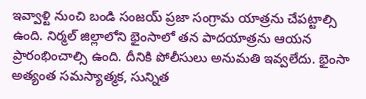ఇవ్వాళ్టి నుంచి బండి సంజయ్ ప్రజా సంగ్రామ యాత్రను చేపట్టాల్సి ఉంది. నిర్మల్ జిల్లాలోని భైంసాలో తన పాదయాత్రను ఆయన ప్రారంభించాల్సి ఉంది. దీనికి పోలీసులు అనుమతి ఇవ్వలేదు. భైంసా అత్యంత సమస్యాత్మక, సున్నిత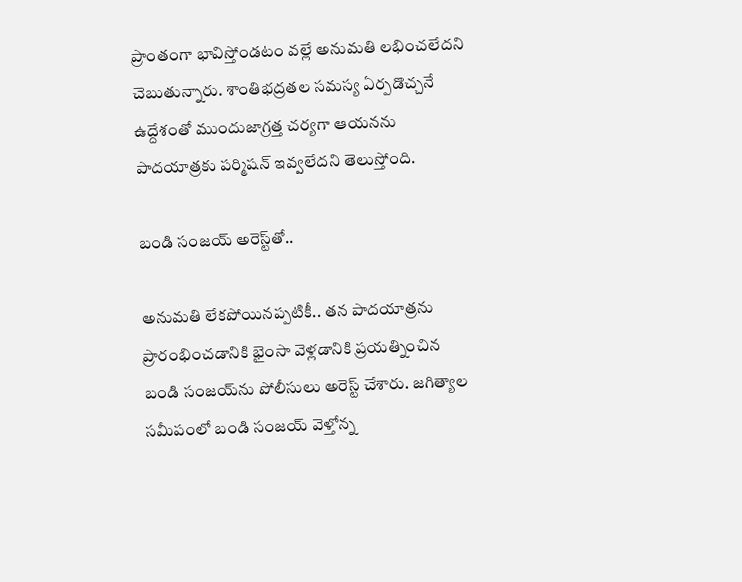ప్రాంతంగా భావిస్తోండటం వల్లే అనుమతి లభించలేదని చెబుతున్నారు. శాంతిభద్రతల సమస్య ఏర్పడొచ్చనే ఉద్దేశంతో ముందుజాగ్రత్త చర్యగా ఆయనను పాదయాత్రకు పర్మిషన్ ఇవ్వలేదని తెలుస్తోంది.

బండి సంజయ్ అరెస్ట్‌తో..

అనుమతి లేకపోయినప్పటికీ.. తన పాదయాత్రను ప్రారంభించడానికి భైంసా వెళ్లడానికి ప్రయత్నించిన బండి సంజయ్‌ను పోలీసులు అరెస్ట్ చేశారు. జగిత్యాల సమీపంలో బండి సంజయ్ వెళ్తోన్న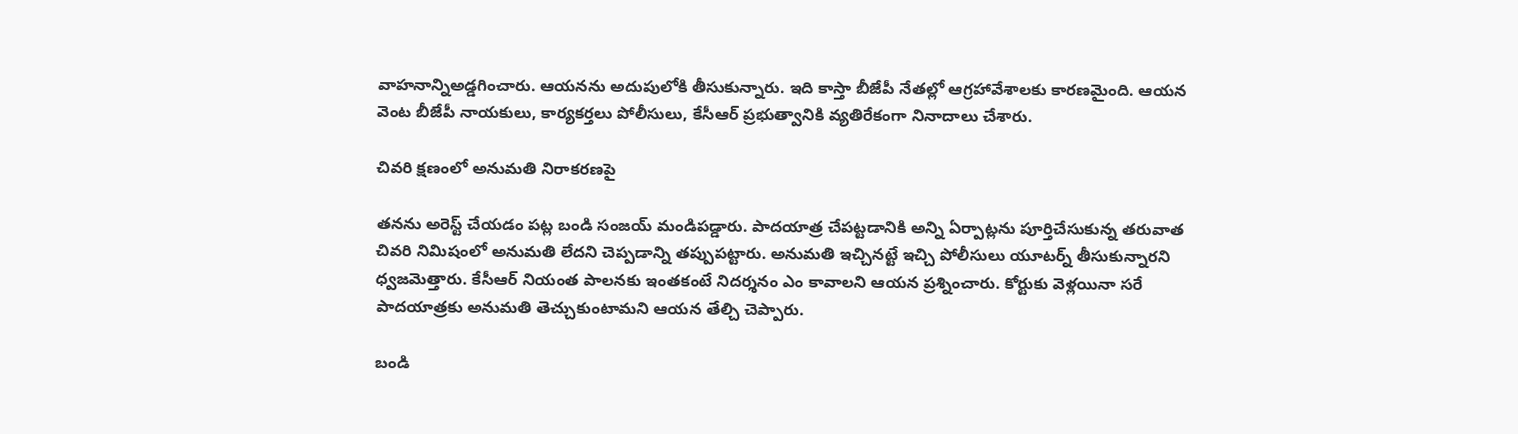వాహనాన్నిఅడ్డగించారు. ఆయనను అదుపులోకి తీసుకున్నారు. ఇది కాస్తా బీజేపీ నేతల్లో ఆగ్రహావేశాలకు కారణమైంది. ఆయన వెంట బీజేపీ నాయకులు, కార్యకర్తలు పోలీసులు, కేసీఆర్ ప్రభుత్వానికి వ్యతిరేకంగా నినాదాలు చేశారు.

చివరి క్షణంలో అనుమతి నిరాకరణపై

తనను అరెస్ట్ చేయడం పట్ల బండి సంజయ్ మండిపడ్డారు. పాదయాత్ర చేపట్టడానికి అన్ని ఏర్పాట్లను పూర్తిచేసుకున్న తరువాత చివరి నిమిషంలో అనుమతి లేదని చెప్పడాన్ని తప్పుపట్టారు. అనుమతి ఇచ్చినట్టే ఇచ్చి పోలీసులు యూటర్న్ తీసుకున్నారని ధ్వజమెత్తారు. కేసీఆర్ నియంత పాలనకు ఇంతకంటే నిదర్శనం ఎం కావాలని ఆయన ప్రశ్నించారు. కోర్టుకు వెళ్లయినా సరే పాదయాత్రకు అనుమతి తెచ్చుకుంటామని ఆయన తేల్చి చెప్పారు.

బండి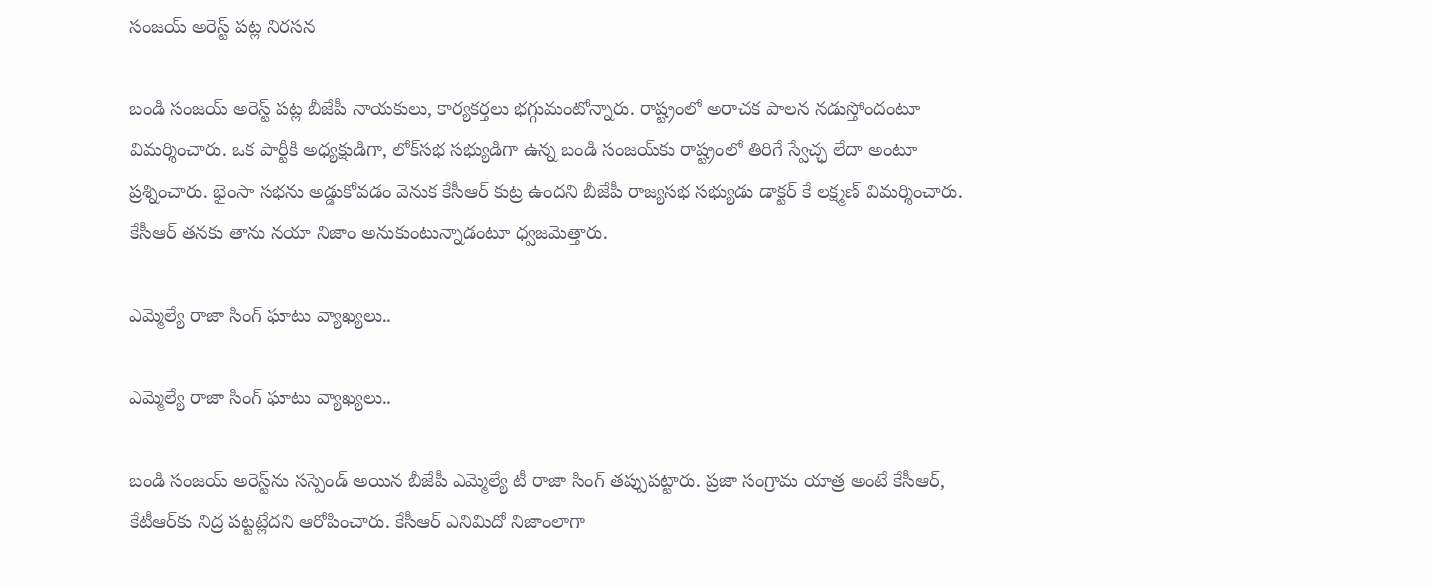సంజయ్ అరెస్ట్ పట్ల నిరసన

బండి సంజయ్ అరెస్ట్ పట్ల బీజేపీ నాయకులు, కార్యకర్తలు భగ్గుమంటోన్నారు. రాష్ట్రంలో అరాచక పాలన నడుస్తోందంటూ విమర్శించారు. ఒక పార్టీకి అధ్యక్షుడిగా, లోక్‌సభ సభ్యుడిగా ఉన్న బండి సంజయ్‌కు రాష్ట్రంలో తిరిగే స్వేచ్ఛ లేదా అంటూ ప్రశ్నించారు. భైంసా సభను అడ్డుకోవడం వెనుక కేసీఆర్ కుట్ర ఉందని బీజేపీ రాజ్యసభ సభ్యుడు డాక్టర్ కే లక్ష్మణ్ విమర్శించారు. కేసీఆర్ తనకు తాను నయా నిజాం అనుకుంటున్నాడంటూ ధ్వజమెత్తారు.

ఎమ్మెల్యే రాజా సింగ్ ఘాటు వ్యాఖ్యలు..

ఎమ్మెల్యే రాజా సింగ్ ఘాటు వ్యాఖ్యలు..

బండి సంజయ్ అరెస్ట్‌ను సస్పెండ్ అయిన బీజేపీ ఎమ్మెల్యే టీ రాజా సింగ్ తప్పుపట్టారు. ప్రజా సంగ్రామ యాత్ర అంటే కేసీఆర్‌, కేటీఆర్‌కు నిద్ర పట్టట్లేదని ఆరోపించారు. కేసీఆర్ ఎనిమిదో నిజాంలాగా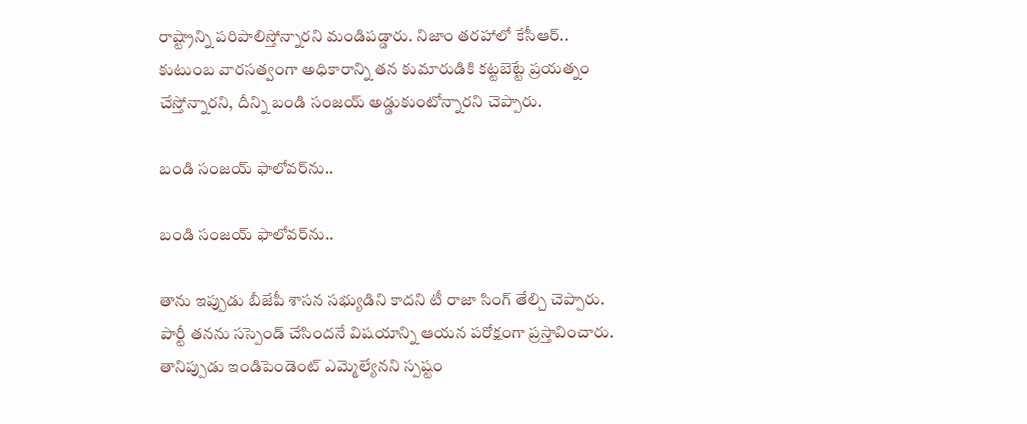రాష్ట్రాన్ని పరిపాలిస్తోన్నారని మండిపడ్డారు. నిజాం తరహాలో కేసీఆర్.. కుటుంబ వారసత్వంగా అధికారాన్ని తన కుమారుడికి కట్టబెట్టే ప్రయత్నం చేస్తోన్నారని, దీన్ని బండి సంజయ్ అడ్డుకుంటోన్నారని చెప్పారు.

బండి సంజయ్ ఫాలోవర్‌ను..

బండి సంజయ్ ఫాలోవర్‌ను..

తాను ఇప్పుడు బీజేపీ శాసన సభ్యుడిని కాదని టీ రాజా సింగ్ తేల్చి చెప్పారు. పార్టీ తనను సస్పెండ్ చేసిందనే విషయాన్ని ఆయన పరోక్షంగా ప్రస్తావించారు. తానిప్పుడు ఇండిపెండెంట్ ఎమ్మెల్యేనని స్పష్టం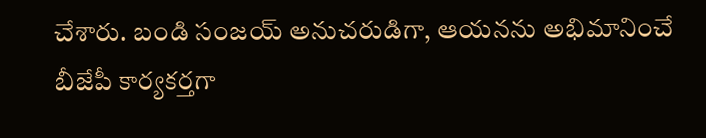చేశారు. బండి సంజయ్ అనుచరుడిగా, ఆయనను అభిమానించే బీజేపీ కార్యకర్తగా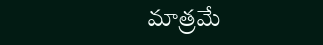మాత్రమే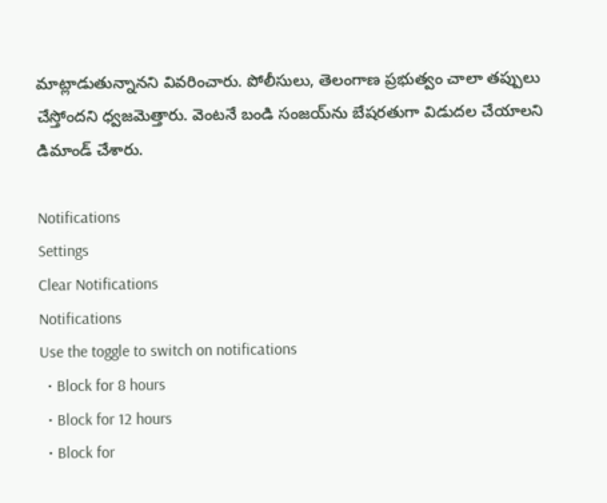మాట్లాడుతున్నానని వివరించారు. పోలీసులు, తెలంగాణ ప్రభుత్వం చాలా తప్పులు చేస్తోందని ధ్వజమెత్తారు. వెంటనే బండి సంజయ్‌ను బేషరతుగా విడుదల చేయాలని డిమాండ్ చేశారు.

Notifications
Settings
Clear Notifications
Notifications
Use the toggle to switch on notifications
  • Block for 8 hours
  • Block for 12 hours
  • Block for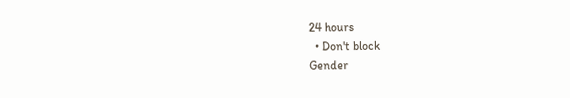24 hours
  • Don't block
Gender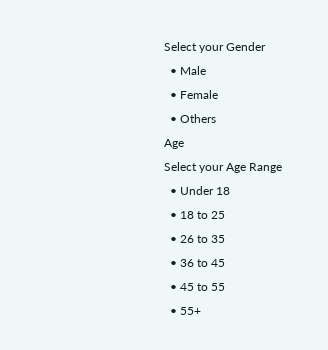Select your Gender
  • Male
  • Female
  • Others
Age
Select your Age Range
  • Under 18
  • 18 to 25
  • 26 to 35
  • 36 to 45
  • 45 to 55
  • 55+